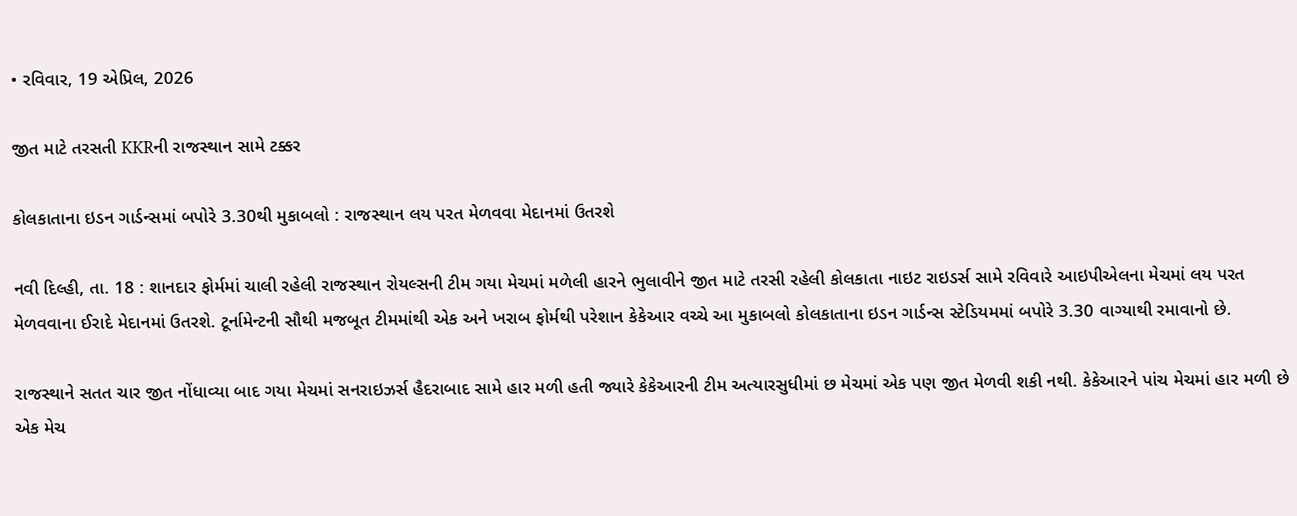• રવિવાર, 19 એપ્રિલ, 2026

જીત માટે તરસતી KKRની રાજસ્થાન સામે ટક્કર

કોલકાતાના ઇડન ગાર્ડન્સમાં બપોરે 3.30થી મુકાબલો : રાજસ્થાન લય પરત મેળવવા મેદાનમાં ઉતરશે

નવી દિલ્હી, તા. 18 : શાનદાર ફોર્મમાં ચાલી રહેલી રાજસ્થાન રોયલ્સની ટીમ ગયા મેચમાં મળેલી હારને ભુલાવીને જીત માટે તરસી રહેલી કોલકાતા નાઇટ રાઇડર્સ સામે રવિવારે આઇપીએલના મેચમાં લય પરત મેળવવાના ઈરાદે મેદાનમાં ઉતરશે. ટૂર્નામેન્ટની સૌથી મજબૂત ટીમમાંથી એક અને ખરાબ ફોર્મથી પરેશાન કેકેઆર વચ્ચે આ મુકાબલો કોલકાતાના ઇડન ગાર્ડન્સ સ્ટેડિયમમાં બપોરે 3.30 વાગ્યાથી રમાવાનો છે.

રાજસ્થાને સતત ચાર જીત નોંધાવ્યા બાદ ગયા મેચમાં સનરાઇઝર્સ હૈદરાબાદ સામે હાર મળી હતી જ્યારે કેકેઆરની ટીમ અત્યારસુધીમાં છ મેચમાં એક પણ જીત મેળવી શકી નથી. કેકેઆરને પાંચ મેચમાં હાર મળી છે એક મેચ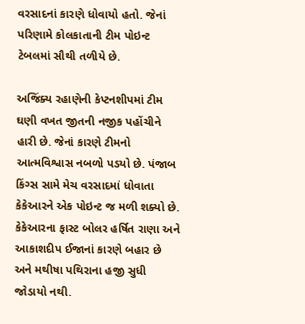વરસાદનાં કારણે ધોવાયો હતો. જેનાં પરિણામે કોલકાતાની ટીમ પોઇન્ટ ટેબલમાં સૌથી તળીયે છે.

અજિંક્ય રહાણેની કેપ્ટનશીપમાં ટીમ ઘણી વખત જીતની નજીક પહોંચીને હારી છે. જેનાં કારણે ટીમનો આત્મવિશ્વાસ નબળો પડયો છે. પંજાબ કિંગ્સ સામે મેચ વરસાદમાં ધોવાતા કેકેઆરને એક પોઇન્ટ જ મળી શક્યો છે. કેકેઆરના ફાસ્ટ બોલર હર્ષિત રાણા અને આકાશદીપ ઈજાનાં કારણે બહાર છે અને મથીષા પથિરાના હજી સુધી જોડાયો નથી.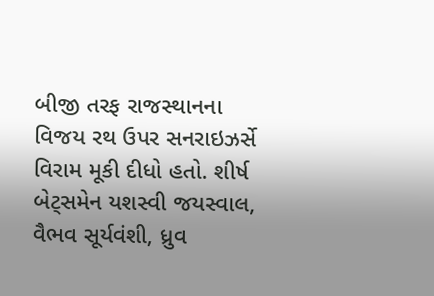બીજી તરફ રાજસ્થાનના વિજય રથ ઉપર સનરાઇઝર્સે વિરામ મૂકી દીધો હતો. શીર્ષ બેટ્સમેન યશસ્વી જયસ્વાલ, વૈભવ સૂર્યવંશી, ધ્રુવ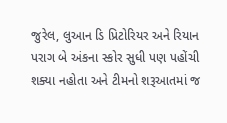જુરેલ, લુઆન ડિ પ્રિટોરિયર અને રિયાન પરાગ બે અંકના સ્કોર સુધી પણ પહોંચી શક્યા નહોતા અને ટીમનો શરૂઆતમાં જ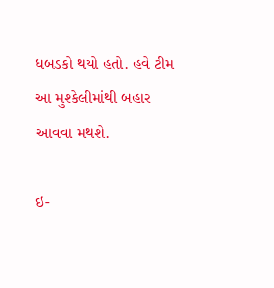ધબડકો થયો હતો. હવે ટીમ આ મુશ્કેલીમાંથી બહાર આવવા મથશે.

ઇ-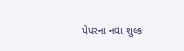પેપરના નવા શુલ્ક